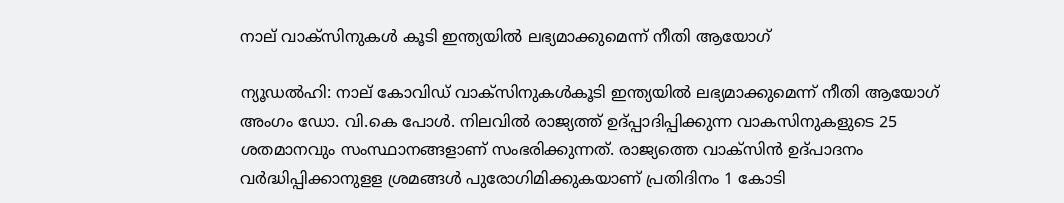നാല്‌ വാക്‌സിനുകള്‍ കൂടി ഇന്ത്യയില്‍ ലഭ്യമാക്കുമെന്ന്‌ നീതി ആയോഗ്‌

ന്യൂഡല്‍ഹി: നാല്‌ കോവിഡ്‌ വാക്‌സിനുകള്‍കൂടി ഇന്ത്യയില്‍ ലഭ്യമാക്കുമെന്ന്‌ നീതി ആയോഗ്‌ അംഗം ഡോ. വി.കെ പോള്‍. നിലവില്‍ രാജ്യത്ത്‌ ഉദ്‌പ്പാദിപ്പിക്കുന്ന വാകസിനുകളുടെ 25 ശതമാനവും സംസ്ഥാനങ്ങളാണ്‌ സംഭരിക്കുന്നത്‌. രാജ്യത്തെ വാക്‌സിന്‍ ഉദ്‌പാദനം വര്‍ദ്ധിപ്പിക്കാനുളള ശ്രമങ്ങള്‍ പുരോഗിമിക്കുകയാണ്‌ പ്രതിദിനം 1 കോടി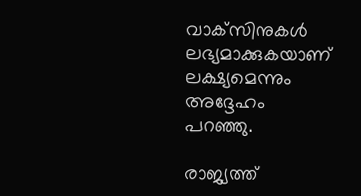വാക്‌സിനുകള്‍ ലഭ്യമാക്കുകയാണ്‌ ലക്ഷ്യമെന്നും അദ്ദേഹം പറഞ്ഞു.

രാജ്യത്ത്‌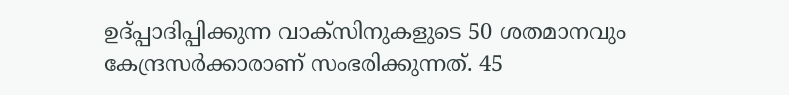ഉദ്‌പ്പാദിപ്പിക്കുന്ന വാക്‌സിനുകളുടെ 50 ശതമാനവും കേന്ദ്രസര്‍ക്കാരാണ്‌ സംഭരിക്കുന്നത്‌. 45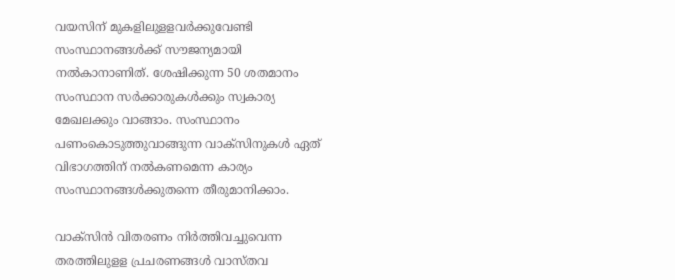വയസിന്‌ മുകളിലുളളവര്‍ക്കുവേണ്ടി സംസ്ഥാനങ്ങള്‍ക്ക്‌ സൗജന്യമായി നല്‍കാനാണിത്‌. ശേഷിക്കുന്ന 50 ശതമാനം സംസ്ഥാന സര്‍ക്കാരുകള്‍ക്കും സ്വകാര്യ മേഖലക്കും വാങ്ങാം. സംസ്ഥാനം പണംകൊടുത്തുവാങ്ങുന്ന വാക്‌സിനുകള്‍ ഏത്‌ വിഭാഗത്തിന്‌ നല്‍കണമെന്ന കാര്യം സംസ്ഥാനങ്ങള്‍ക്കുതന്നെ തീരുമാനിക്കാം.

വാക്‌സിന്‍ വിതരണം നിര്‍ത്തിവച്ചുവെന്ന തരത്തിലുളള പ്രചരണങ്ങള്‍ വാസ്‌തവ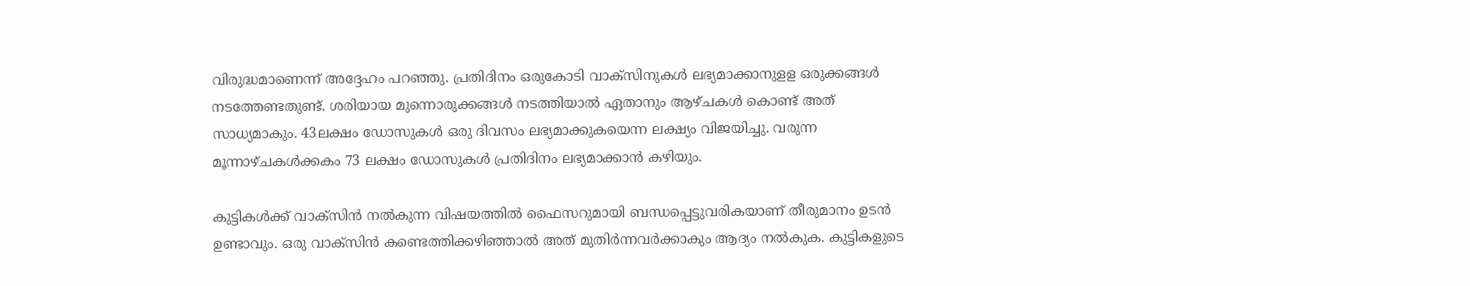വിരുദ്ധമാണെന്ന്‌ അദ്ദേഹം പറഞ്ഞു. പ്രതിദിനം ഒരുകോടി വാക്‌സിനുകള്‍ ലഭ്യമാക്കാനുളള ഒരുക്കങ്ങള്‍ നടത്തേണ്ടതുണ്ട്‌. ശരിയായ മുന്നൊരുക്കങ്ങള്‍ നടത്തിയാല്‍ ഏതാനും ആഴ്‌ചകള്‍ കൊണ്ട്‌ അത്‌ സാധ്യമാകും. 43ലക്ഷം ഡോസുകള്‍ ഒരു ദിവസം ലഭ്യമാക്കുകയെന്ന ലക്ഷ്യം വിജയിച്ചു. വരുന്ന മൂന്നാഴ്‌ചകള്‍ക്കകം 73 ലക്ഷം ഡോസുകള്‍ പ്രതിദിനം ലഭ്യമാക്കാന്‍ കഴിയും.

കുട്ടികള്‍ക്ക്‌ വാക്‌സിന്‍ നല്‍കുന്ന വിഷയത്തില്‍ ഫൈസറുമായി ബന്ധപ്പെട്ടുവരികയാണ്‌ തീരുമാനം ഉടന്‍ ഉണ്ടാവും. ഒരു വാക്‌സിന്‍ കണ്ടെത്തിക്കഴിഞ്ഞാല്‍ അത്‌ മുതിര്‍ന്നവര്‍ക്കാകും ആദ്യം നല്‍കുക. കുട്ടികളുടെ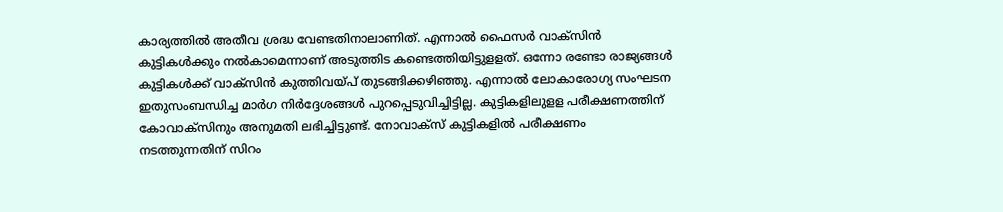കാര്യത്തില്‍ അതീവ ശ്രദ്ധ വേണ്ടതിനാലാണിത്‌. എന്നാല്‍ ഫൈസര്‍ വാക്‌സിന്‍ കുട്ടികള്‍ക്കും നല്‍കാമെന്നാണ്‌ അടുത്തിട കണ്ടെത്തിയിട്ടുളളത്‌. ഒന്നോ രണ്ടോ രാജ്യങ്ങള്‍ കുട്ടികള്‍ക്ക്‌ വാക്‌സിന്‍ കുത്തിവയ്‌പ്‌ തുടങ്ങിക്കഴിഞ്ഞു. എന്നാല്‍ ലോകാരോഗ്യ സംഘടന ഇതുസംബന്ധിച്ച മാര്‍ഗ നിര്‍ദ്ദേശങ്ങള്‍ പുറപ്പെടുവിച്ചിട്ടില്ല. കുട്ടികളിലുളള പരീക്ഷണത്തിന്‌ കോവാക്‌സിനും അനുമതി ലഭിച്ചിട്ടുണ്ട്‌. നോവാക്‌സ്‌ കുട്ടികളില്‍ പരീക്ഷണം നടത്തുന്നതിന്‌ സിറം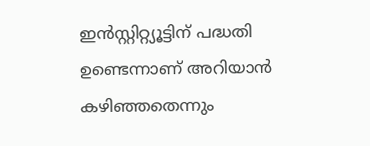ഇന്‍സ്റ്റിറ്റ്യൂട്ടിന്‌ പദ്ധതി ഉണ്ടെന്നാണ്‌ അറിയാന്‍ കഴിഞ്ഞതെന്നും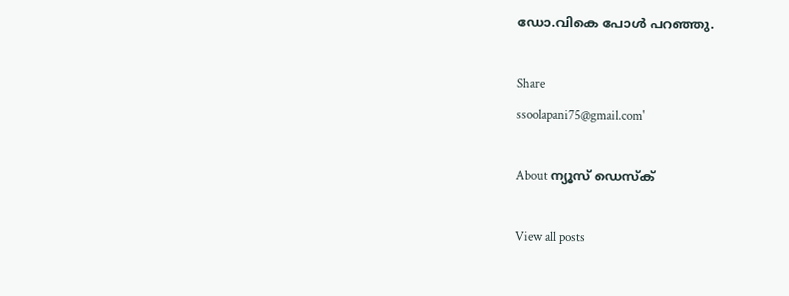ഡോ.വികെ പോള്‍ പറഞ്ഞു.

Share
ssoolapani75@gmail.com'

About ന്യൂസ് ഡെസ്ക്

View all posts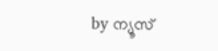by ന്യൂസ്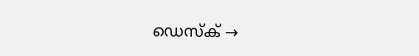ഡെസ്ക് →